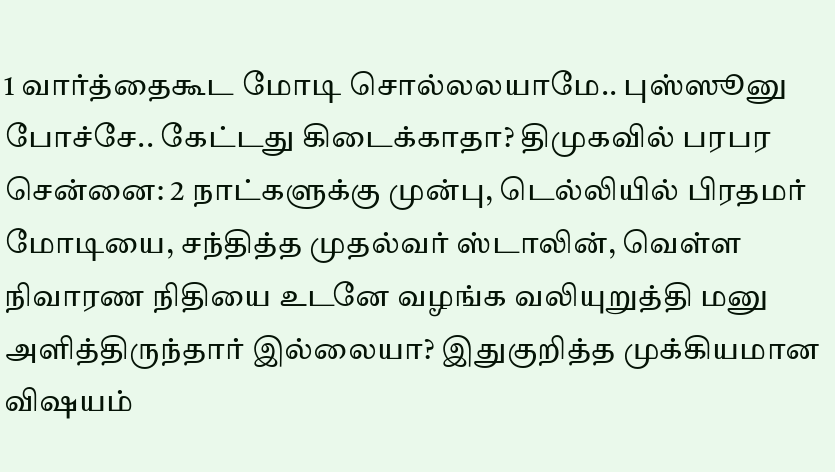1 வார்த்தைகூட மோடி சொல்லலயாமே.. புஸ்ஸூனு போச்சே.. கேட்டது கிடைக்காதா? திமுகவில் பரபர
சென்னை: 2 நாட்களுக்கு முன்பு, டெல்லியில் பிரதமர் மோடியை, சந்தித்த முதல்வர் ஸ்டாலின், வெள்ள நிவாரண நிதியை உடனே வழங்க வலியுறுத்தி மனு அளித்திருந்தார் இல்லையா? இதுகுறித்த முக்கியமான விஷயம்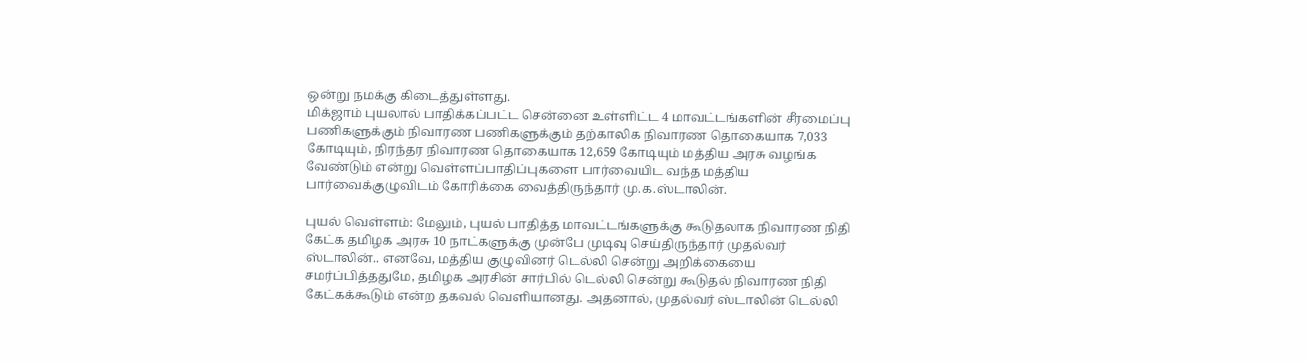ஒன்று நமக்கு கிடைத்துள்ளது.
மிக்ஜாம் புயலால் பாதிக்கப்பட்ட சென்னை உள்ளிட்ட 4 மாவட்டங்களின் சீரமைப்பு பணிகளுக்கும் நிவாரண பணிகளுக்கும் தற்காலிக நிவாரண தொகையாக 7,033 கோடியும், நிரந்தர நிவாரண தொகையாக 12,659 கோடியும் மத்திய அரசு வழங்க வேண்டும் என்று வெள்ளப்பாதிப்புகளை பார்வையிட வந்த மத்திய பார்வைக்குழுவிடம் கோரிக்கை வைத்திருந்தார் மு.க.ஸ்டாலின்.

புயல் வெள்ளம்: மேலும், புயல் பாதித்த மாவட்டங்களுக்கு கூடுதலாக நிவாரண நிதி கேட்க தமிழக அரசு 10 நாட்களுக்கு முன்பே முடிவு செய்திருந்தார் முதல்வர் ஸ்டாலின்.. எனவே, மத்திய குழுவினர் டெல்லி சென்று அறிக்கையை சமர்ப்பித்ததுமே, தமிழக அரசின் சார்பில் டெல்லி சென்று கூடுதல் நிவாரண நிதி கேட்கக்கூடும் என்ற தகவல் வெளியானது. அதனால், முதல்வர் ஸ்டாலின் டெல்லி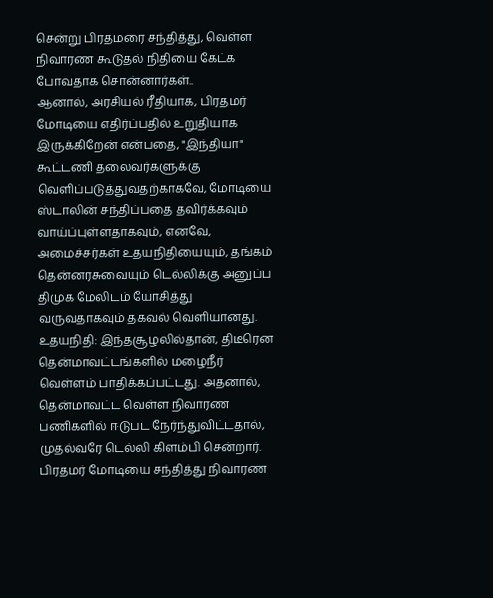சென்று பிரதமரை சந்தித்து, வெள்ள நிவாரண கூடுதல் நிதியை கேட்க போவதாக சொன்னார்கள்..
ஆனால், அரசியல் ரீதியாக, பிரதமர் மோடியை எதிர்ப்பதில் உறுதியாக இருக்கிறேன் என்பதை, "இந்தியா" கூட்டணி தலைவர்களுக்கு வெளிப்படுத்துவதற்காகவே, மோடியை ஸ்டாலின் சந்திப்பதை தவிர்க்கவும் வாய்ப்புள்ளதாகவும், எனவே, அமைச்சர்கள் உதயநிதியையும், தங்கம் தென்னரசுவையும் டெல்லிக்கு அனுப்ப திமுக மேலிடம் யோசித்து வருவதாகவும் தகவல் வெளியானது.
உதயநிதி: இந்தசூழலில்தான், திடீரென தென்மாவட்டங்களில் மழைநீர் வெள்ளம் பாதிக்கப்பட்டது. அதனால், தென்மாவட்ட வெள்ள நிவாரண பணிகளில் ஈடுபட நேர்ந்துவிட்டதால், முதல்வரே டெல்லி கிளம்பி சென்றார். பிரதமர் மோடியை சந்தித்து நிவாரண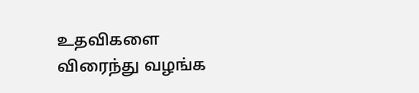உதவிகளை விரைந்து வழங்க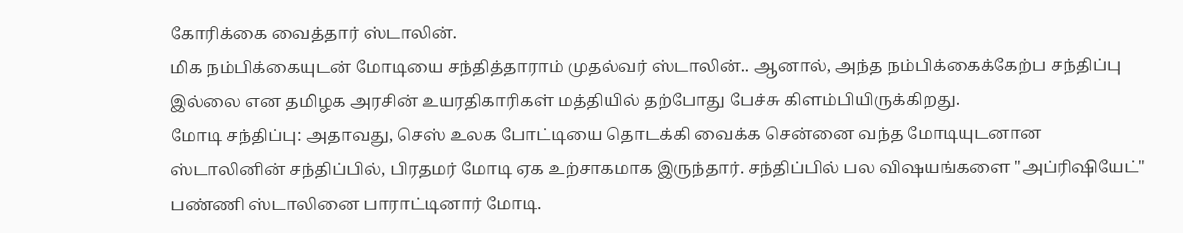கோரிக்கை வைத்தார் ஸ்டாலின்.
மிக நம்பிக்கையுடன் மோடியை சந்தித்தாராம் முதல்வர் ஸ்டாலின்.. ஆனால், அந்த நம்பிக்கைக்கேற்ப சந்திப்பு இல்லை என தமிழக அரசின் உயரதிகாரிகள் மத்தியில் தற்போது பேச்சு கிளம்பியிருக்கிறது.
மோடி சந்திப்பு: அதாவது, செஸ் உலக போட்டியை தொடக்கி வைக்க சென்னை வந்த மோடியுடனான ஸ்டாலினின் சந்திப்பில், பிரதமர் மோடி ஏக உற்சாகமாக இருந்தார். சந்திப்பில் பல விஷயங்களை "அப்ரிஷியேட்" பண்ணி ஸ்டாலினை பாராட்டினார் மோடி.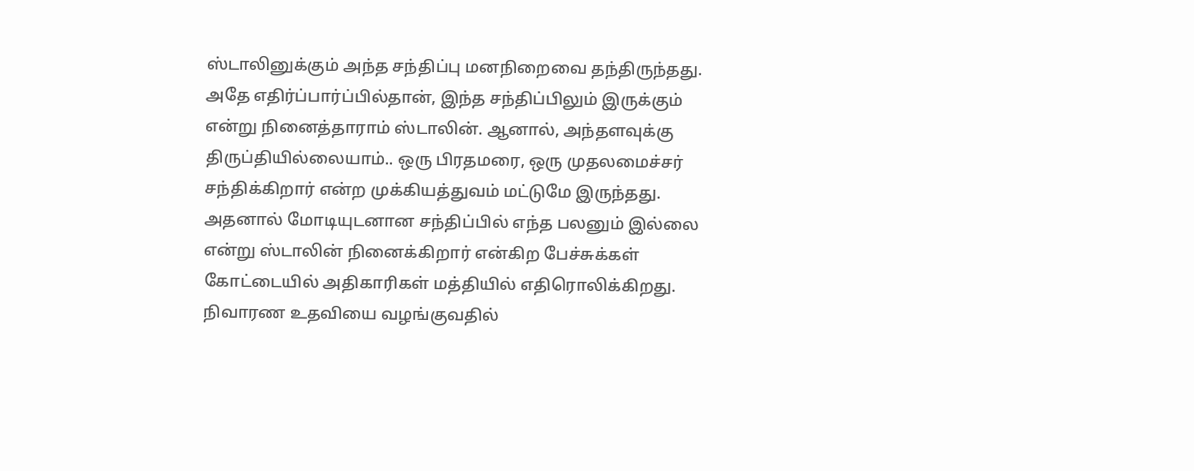ஸ்டாலினுக்கும் அந்த சந்திப்பு மனநிறைவை தந்திருந்தது.
அதே எதிர்ப்பார்ப்பில்தான், இந்த சந்திப்பிலும் இருக்கும் என்று நினைத்தாராம் ஸ்டாலின். ஆனால், அந்தளவுக்கு திருப்தியில்லையாம்.. ஒரு பிரதமரை, ஒரு முதலமைச்சர் சந்திக்கிறார் என்ற முக்கியத்துவம் மட்டுமே இருந்தது. அதனால் மோடியுடனான சந்திப்பில் எந்த பலனும் இல்லை என்று ஸ்டாலின் நினைக்கிறார் என்கிற பேச்சுக்கள் கோட்டையில் அதிகாரிகள் மத்தியில் எதிரொலிக்கிறது. நிவாரண உதவியை வழங்குவதில்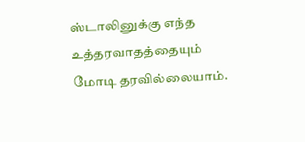ஸ்டாலினுக்கு எந்த உத்தரவாதத்தையும் மோடி தரவில்லையாம்.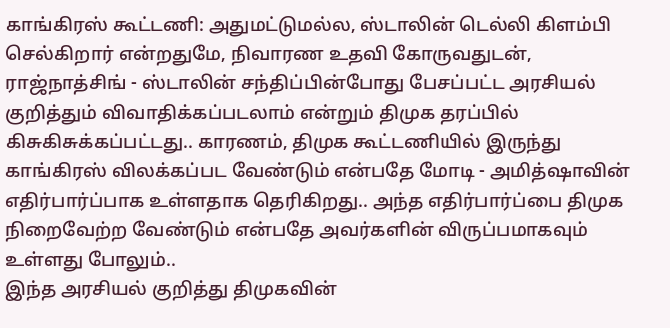காங்கிரஸ் கூட்டணி: அதுமட்டுமல்ல, ஸ்டாலின் டெல்லி கிளம்பி செல்கிறார் என்றதுமே, நிவாரண உதவி கோருவதுடன், ராஜ்நாத்சிங் - ஸ்டாலின் சந்திப்பின்போது பேசப்பட்ட அரசியல் குறித்தும் விவாதிக்கப்படலாம் என்றும் திமுக தரப்பில் கிசுகிசுக்கப்பட்டது.. காரணம், திமுக கூட்டணியில் இருந்து காங்கிரஸ் விலக்கப்பட வேண்டும் என்பதே மோடி - அமித்ஷாவின் எதிர்பார்ப்பாக உள்ளதாக தெரிகிறது.. அந்த எதிர்பார்ப்பை திமுக நிறைவேற்ற வேண்டும் என்பதே அவர்களின் விருப்பமாகவும் உள்ளது போலும்..
இந்த அரசியல் குறித்து திமுகவின்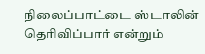நிலைப்பாட்டை ஸ்டாலின் தெரிவிப்பார் என்றும்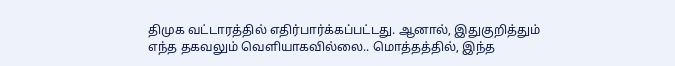திமுக வட்டாரத்தில் எதிர்பார்க்கப்பட்டது. ஆனால், இதுகுறித்தும் எந்த தகவலும் வெளியாகவில்லை.. மொத்தத்தில், இந்த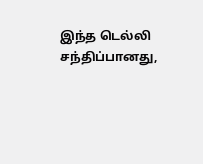இந்த டெல்லி சந்திப்பானது,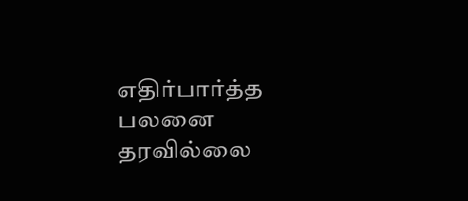எதிர்பார்த்த பலனை தரவில்லை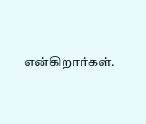என்கிறார்கள்.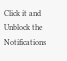Click it and Unblock the Notifications